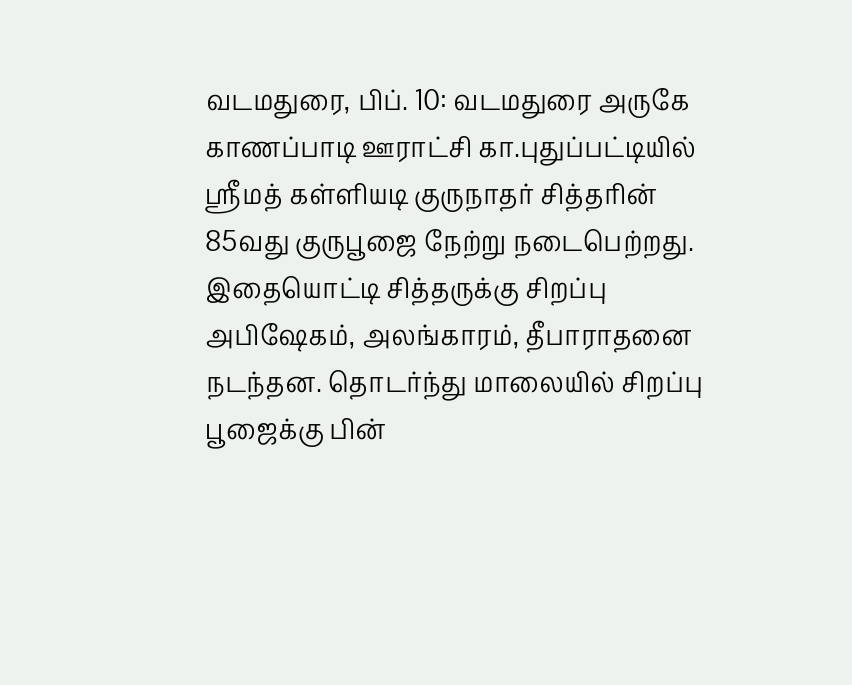வடமதுரை, பிப். 10: வடமதுரை அருகே காணப்பாடி ஊராட்சி கா.புதுப்பட்டியில் ஸ்ரீமத் கள்ளியடி குருநாதர் சித்தரின் 85வது குருபூஜை நேற்று நடைபெற்றது. இதையொட்டி சித்தருக்கு சிறப்பு அபிஷேகம், அலங்காரம், தீபாராதனை நடந்தன. தொடர்ந்து மாலையில் சிறப்பு பூஜைக்கு பின்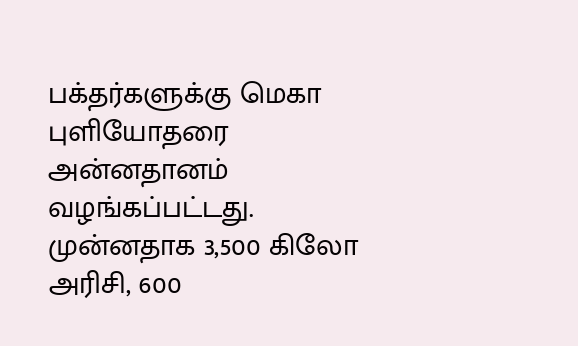பக்தர்களுக்கு மெகா புளியோதரை அன்னதானம் வழங்கப்பட்டது.
முன்னதாக 3,500 கிலோ அரிசி, 600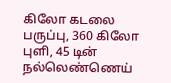கிலோ கடலை பருப்பு, 360 கிலோ புளி, 45 டின் நல்லெண்ணெய்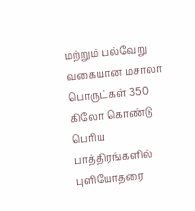மற்றும் பல்வேறு வகையான மசாலா பொருட்கள் 350 கிலோ கொண்டு பெரிய பாத்திரங்களில் புளியோதரை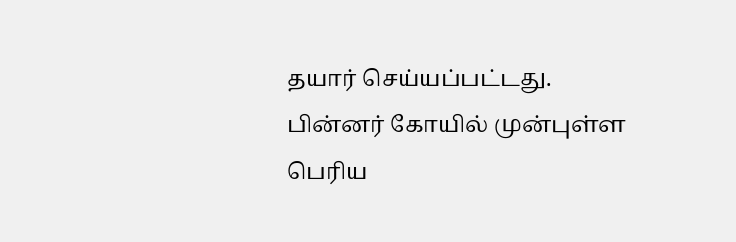தயார் செய்யப்பட்டது. பின்னர் கோயில் முன்புள்ள பெரிய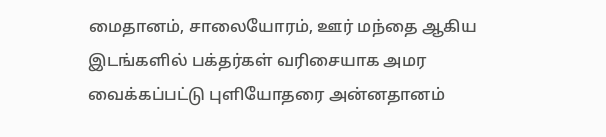மைதானம், சாலையோரம், ஊர் மந்தை ஆகிய இடங்களில் பக்தர்கள் வரிசையாக அமர வைக்கப்பட்டு புளியோதரை அன்னதானம்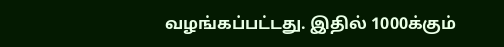வழங்கப்பட்டது. இதில் 1000க்கும்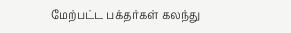மேற்பட்ட பக்தர்கள் கலந்து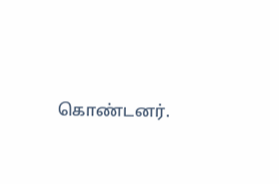கொண்டனர்.